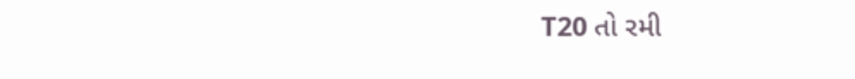T20 તો રમી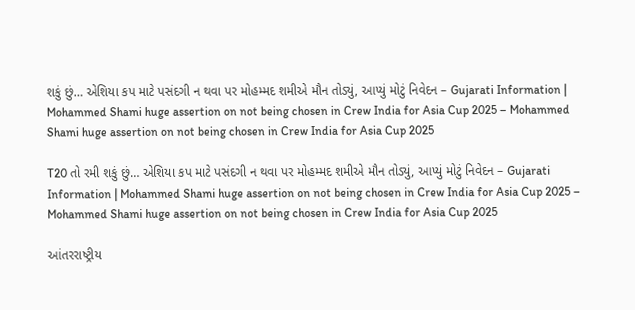શકું છું… એશિયા કપ માટે પસંદગી ન થવા પર મોહમ્મદ શમીએ મૌન તોડ્યું, આપ્યું મોટું નિવેદન – Gujarati Information | Mohammed Shami huge assertion on not being chosen in Crew India for Asia Cup 2025 – Mohammed Shami huge assertion on not being chosen in Crew India for Asia Cup 2025

T20 તો રમી શકું છું… એશિયા કપ માટે પસંદગી ન થવા પર મોહમ્મદ શમીએ મૌન તોડ્યું, આપ્યું મોટું નિવેદન – Gujarati Information | Mohammed Shami huge assertion on not being chosen in Crew India for Asia Cup 2025 – Mohammed Shami huge assertion on not being chosen in Crew India for Asia Cup 2025

આંતરરાષ્ટ્રીય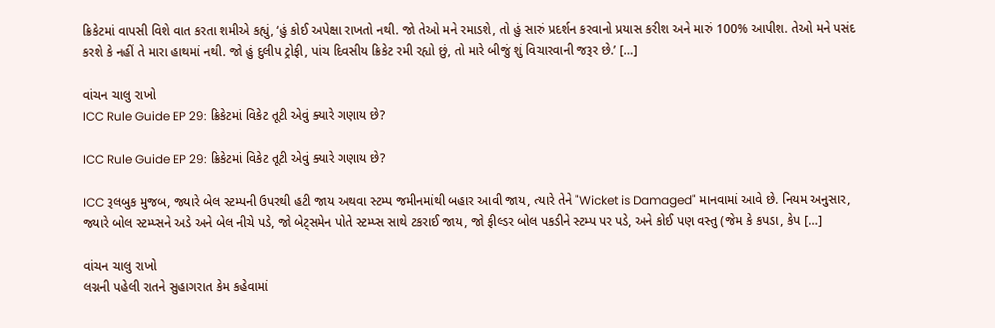ક્રિકેટમાં વાપસી વિશે વાત કરતા શમીએ કહ્યું, ‘હું કોઈ અપેક્ષા રાખતો નથી. જો તેઓ મને રમાડશે, તો હું સારું પ્રદર્શન કરવાનો પ્રયાસ કરીશ અને મારું 100% આપીશ. તેઓ મને પસંદ કરશે કે નહીં તે મારા હાથમાં નથી. જો હું દુલીપ ટ્રોફી, પાંચ દિવસીય ક્રિકેટ રમી રહ્યો છું, તો મારે બીજું શું વિચારવાની જરૂર છે.’ […]

વાંચન ચાલુ રાખો
ICC Rule Guide EP 29: ક્રિકેટમાં વિકેટ તૂટી એવું ક્યારે ગણાય છે?

ICC Rule Guide EP 29: ક્રિકેટમાં વિકેટ તૂટી એવું ક્યારે ગણાય છે?

ICC રૂલબુક મુજબ, જ્યારે બેલ સ્ટમ્પની ઉપરથી હટી જાય અથવા સ્ટમ્પ જમીનમાંથી બહાર આવી જાય, ત્યારે તેને "Wicket is Damaged" માનવામાં આવે છે. નિયમ અનુસાર, જ્યારે બોલ સ્ટમ્પ્સને અડે અને બેલ નીચે પડે, જો બેટ્સમેન પોતે સ્ટમ્પ્સ સાથે ટકરાઈ જાય, જો ફીલ્ડર બોલ પકડીને સ્ટમ્પ પર પડે, અને કોઈ પણ વસ્તુ (જેમ કે કપડા, કેપ […]

વાંચન ચાલુ રાખો
લગ્નની પહેલી રાતને સુહાગરાત કેમ કહેવામાં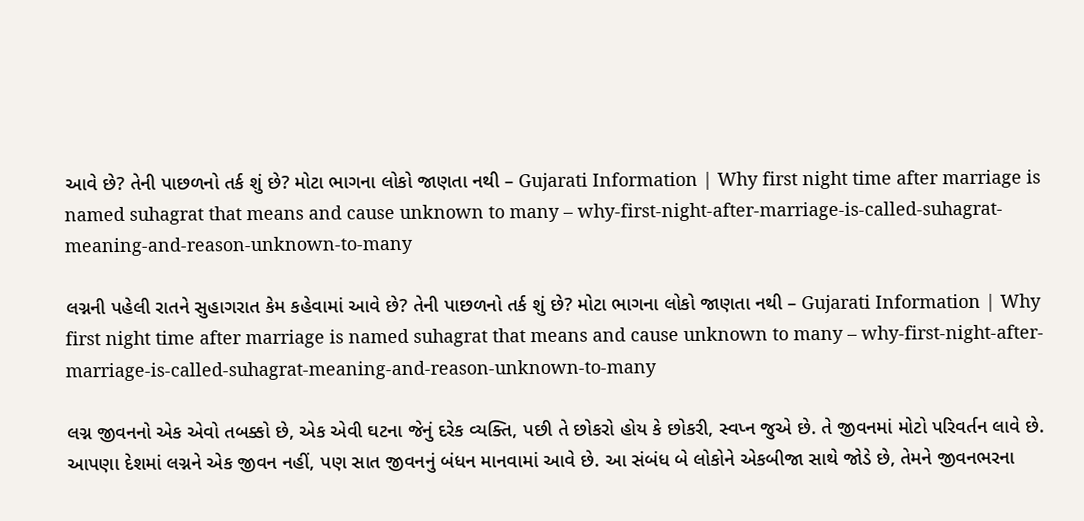આવે છે? તેની પાછળનો તર્ક શું છે? મોટા ભાગના લોકો જાણતા નથી – Gujarati Information | Why first night time after marriage is named suhagrat that means and cause unknown to many – why-first-night-after-marriage-is-called-suhagrat-meaning-and-reason-unknown-to-many

લગ્નની પહેલી રાતને સુહાગરાત કેમ કહેવામાં આવે છે? તેની પાછળનો તર્ક શું છે? મોટા ભાગના લોકો જાણતા નથી – Gujarati Information | Why first night time after marriage is named suhagrat that means and cause unknown to many – why-first-night-after-marriage-is-called-suhagrat-meaning-and-reason-unknown-to-many

લગ્ન જીવનનો એક એવો તબક્કો છે, એક એવી ઘટના જેનું દરેક વ્યક્તિ, પછી તે છોકરો હોય કે છોકરી, સ્વપ્ન જુએ છે. તે જીવનમાં મોટો પરિવર્તન લાવે છે. આપણા દેશમાં લગ્નને એક જીવન નહીં, પણ સાત જીવનનું બંધન માનવામાં આવે છે. આ સંબંધ બે લોકોને એકબીજા સાથે જોડે છે, તેમને જીવનભરના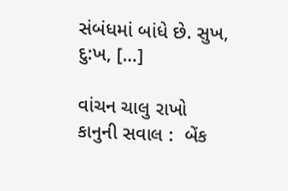સંબંધમાં બાંધે છે. સુખ, દુ:ખ, […]

વાંચન ચાલુ રાખો
કાનુની સવાલ :  બેંક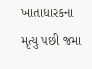ખાતાધારકના મૃત્યુ પછી જમા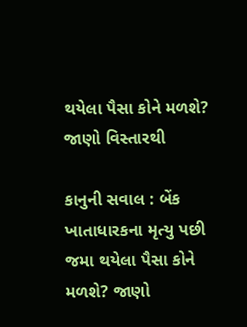થયેલા પૈસા કોને મળશે? જાણો વિસ્તારથી

કાનુની સવાલ : બેંક ખાતાધારકના મૃત્યુ પછી જમા થયેલા પૈસા કોને મળશે? જાણો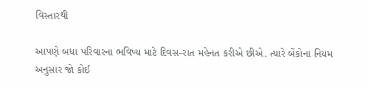વિસ્તારથી

આપણે બધા પરિવારના ભવિષ્ય માટે દિવસ-રાત મહેનત કરીએ છીએ. ત્યારે બેંકોના નિયમ અનુસાર જો કોઈ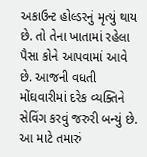અકાઉન્ટ હોલ્ડરનું મૃત્યું થાય છે. તો તેના ખાતામાં રહેલા પૈસા કોને આપવામાં આવે છે. આજની વધતી મોંઘવારીમાં દરેક વ્યક્તિને સેવિંગ કરવું જરુરી બન્યું છે. આ માટે તમારું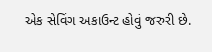એક સેવિંગ અકાઉન્ટ હોવું જરુરી છે.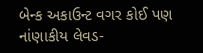બેન્ક અકાઉન્ટ વગર કોઈ પણ નાંણાકીય લેવડ-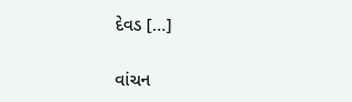દેવડ […]

વાંચન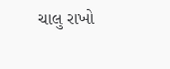ચાલુ રાખો